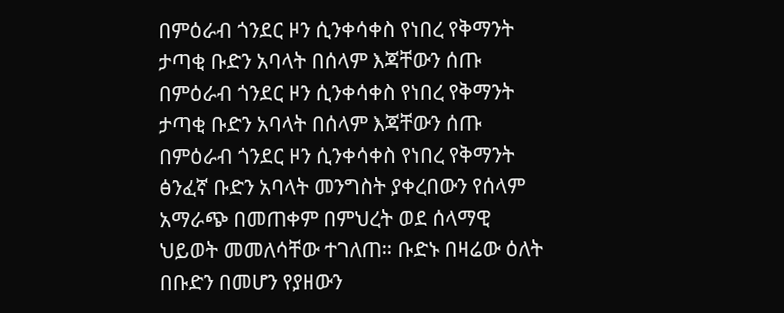በምዕራብ ጎንደር ዞን ሲንቀሳቀስ የነበረ የቅማንት ታጣቂ ቡድን አባላት በሰላም እጃቸውን ሰጡ
በምዕራብ ጎንደር ዞን ሲንቀሳቀስ የነበረ የቅማንት ታጣቂ ቡድን አባላት በሰላም እጃቸውን ሰጡ በምዕራብ ጎንደር ዞን ሲንቀሳቀስ የነበረ የቅማንት ፅንፈኛ ቡድን አባላት መንግስት ያቀረበውን የሰላም አማራጭ በመጠቀም በምህረት ወደ ሰላማዊ ህይወት መመለሳቸው ተገለጠ። ቡድኑ በዛሬው ዕለት በቡድን በመሆን የያዘውን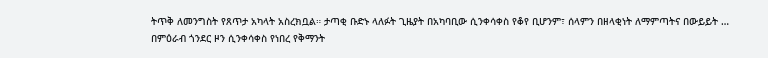ትጥቅ ለመንግስት የጸጥታ አካላት አስረክቧል። ታጣቂ ቡድኑ ላለፉት ጊዜያት በአካባቢው ሲንቀሳቀስ የቆየ ቢሆንም፣ ሰላምን በዘላቂነት ለማምጣትና በውይይት …
በምዕራብ ጎንደር ዞን ሲንቀሳቀስ የነበረ የቅማንት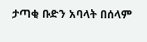ታጣቂ ቡድን አባላት በሰላም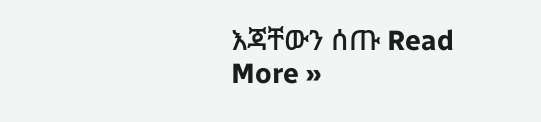እጃቸውን ሰጡ Read More »